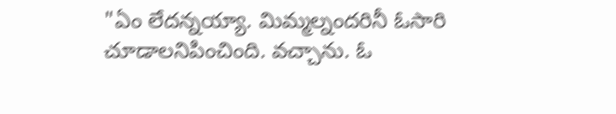"ఏం లేదన్నయ్యా. మిమ్మల్నందరినీ ఓసారి చూడాలనిపించింది. వచ్చాను. ఓ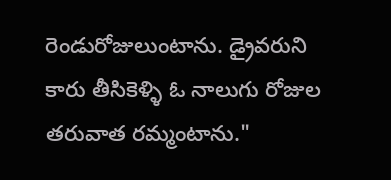రెండురోజులుంటాను. డ్రైవరుని కారు తీసికెళ్ళి ఓ నాలుగు రోజుల తరువాత రమ్మంటాను."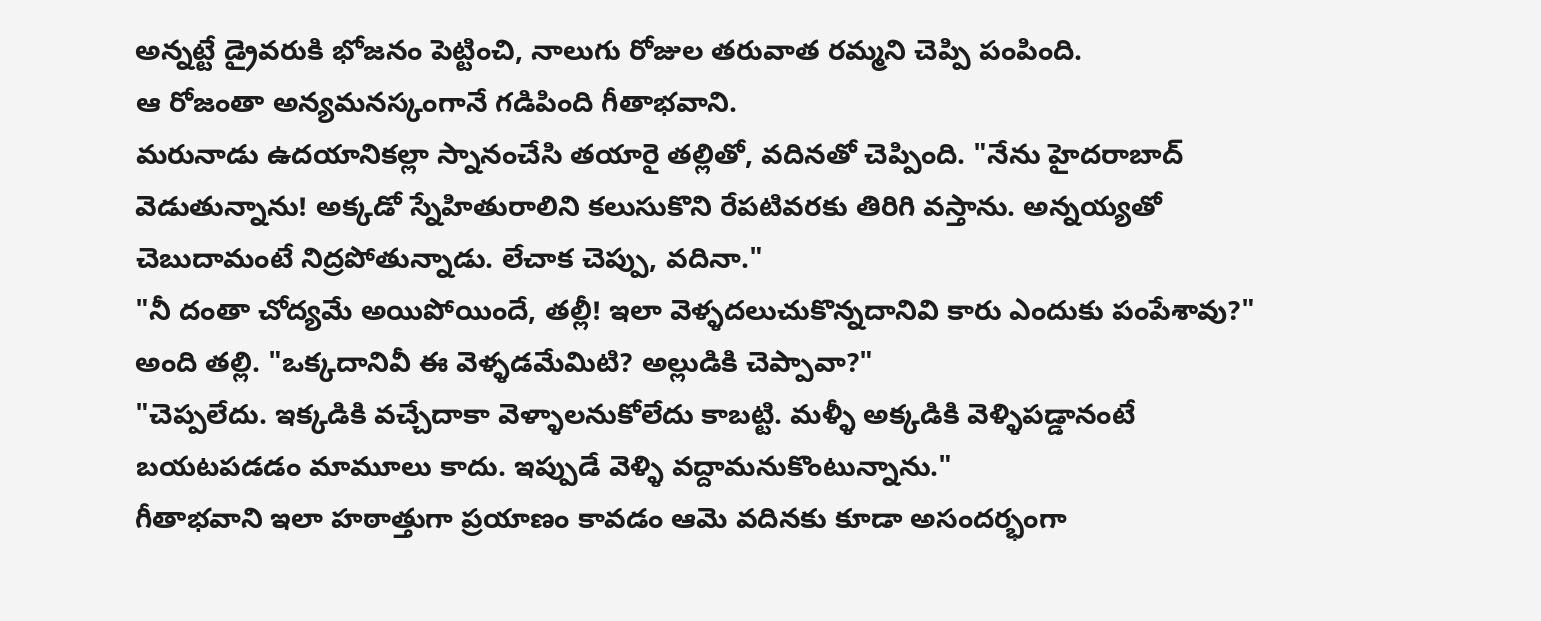అన్నట్టే డ్రైవరుకి భోజనం పెట్టించి, నాలుగు రోజుల తరువాత రమ్మని చెప్పి పంపింది.
ఆ రోజంతా అన్యమనస్కంగానే గడిపింది గీతాభవాని.
మరునాడు ఉదయానికల్లా స్నానంచేసి తయారై తల్లితో, వదినతో చెప్పింది. "నేను హైదరాబాద్ వెడుతున్నాను! అక్కడో స్నేహితురాలిని కలుసుకొని రేపటివరకు తిరిగి వస్తాను. అన్నయ్యతో చెబుదామంటే నిద్రపోతున్నాడు. లేచాక చెప్పు, వదినా."
"నీ దంతా చోద్యమే అయిపోయిందే, తల్లీ! ఇలా వెళ్ళదలుచుకొన్నదానివి కారు ఎందుకు పంపేశావు?" అంది తల్లి. "ఒక్కదానివీ ఈ వెళ్ళడమేమిటి? అల్లుడికి చెప్పావా?"
"చెప్పలేదు. ఇక్కడికి వచ్చేదాకా వెళ్ళాలనుకోలేదు కాబట్టి. మళ్ళీ అక్కడికి వెళ్ళిపడ్డానంటే బయటపడడం మామూలు కాదు. ఇప్పుడే వెళ్ళి వద్దామనుకొంటున్నాను."
గీతాభవాని ఇలా హఠాత్తుగా ప్రయాణం కావడం ఆమె వదినకు కూడా అసందర్భంగా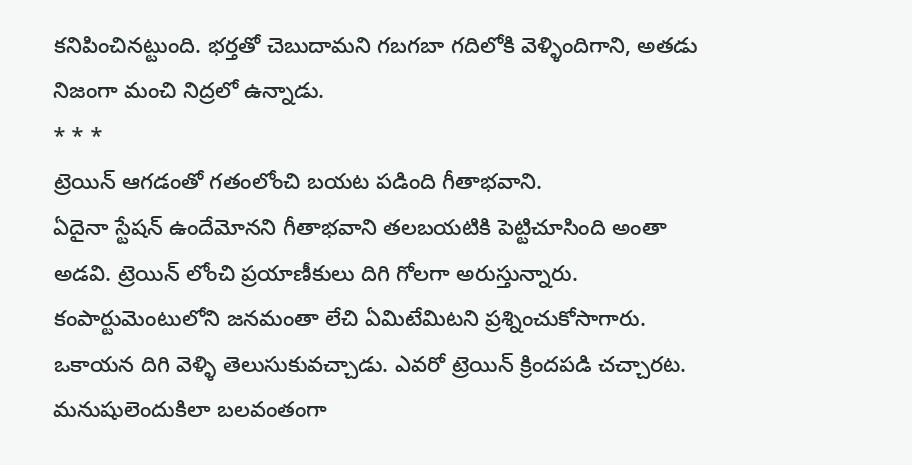కనిపించినట్టుంది. భర్తతో చెబుదామని గబగబా గదిలోకి వెళ్ళిందిగాని, అతడు నిజంగా మంచి నిద్రలో ఉన్నాడు.
* * *
ట్రెయిన్ ఆగడంతో గతంలోంచి బయట పడింది గీతాభవాని.
ఏదైనా స్టేషన్ ఉందేమోనని గీతాభవాని తలబయటికి పెట్టిచూసింది అంతా అడవి. ట్రెయిన్ లోంచి ప్రయాణీకులు దిగి గోలగా అరుస్తున్నారు. కంపార్టుమెంటులోని జనమంతా లేచి ఏమిటేమిటని ప్రశ్నించుకోసాగారు.
ఒకాయన దిగి వెళ్ళి తెలుసుకువచ్చాడు. ఎవరో ట్రెయిన్ క్రిందపడి చచ్చారట. మనుషులెందుకిలా బలవంతంగా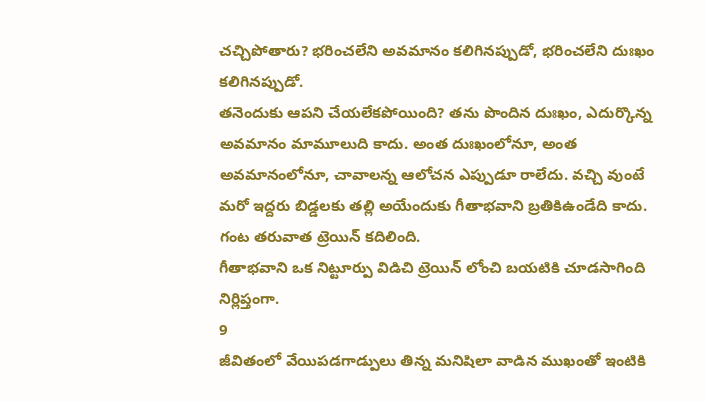చచ్చిపోతారు? భరించలేని అవమానం కలిగినప్పుడో, భరించలేని దుఃఖం కలిగినప్పుడో.
తనెందుకు ఆపని చేయలేకపోయింది? తను పొందిన దుఃఖం, ఎదుర్కొన్న అవమానం మామూలుది కాదు. అంత దుఃఖంలోనూ, అంత అవమానంలోనూ, చావాలన్న ఆలోచన ఎప్పుడూ రాలేదు. వచ్చి వుంటే మరో ఇద్దరు బిడ్డలకు తల్లి అయేందుకు గీతాభవాని బ్రతికిఉండేది కాదు.
గంట తరువాత ట్రెయిన్ కదిలింది.
గీతాభవాని ఒక నిట్టూర్పు విడిచి ట్రెయిన్ లోంచి బయటికి చూడసాగింది నిర్లిప్తంగా.
9
జీవితంలో వేయిపడగాడ్పులు తిన్న మనిషిలా వాడిన ముఖంతో ఇంటికి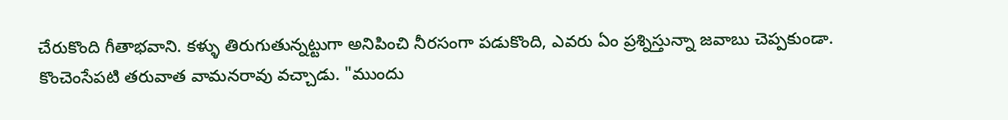చేరుకొంది గీతాభవాని. కళ్ళు తిరుగుతున్నట్టుగా అనిపించి నీరసంగా పడుకొంది, ఎవరు ఏం ప్రశ్నిస్తున్నా జవాబు చెప్పకుండా.
కొంచెంసేపటి తరువాత వామనరావు వచ్చాడు. "ముందు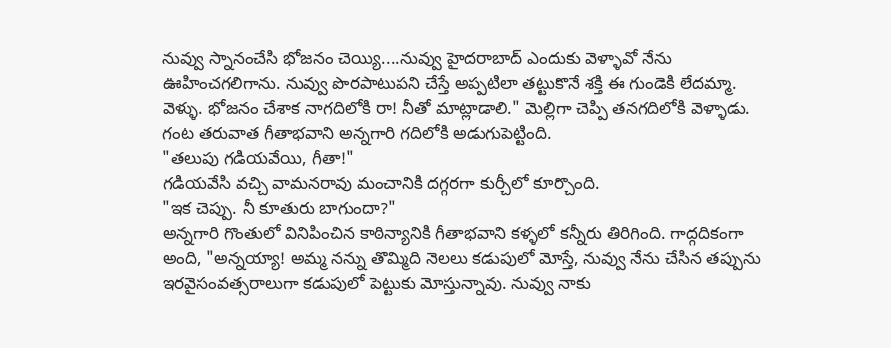నువ్వు స్నానంచేసి భోజనం చెయ్యి....నువ్వు హైదరాబాద్ ఎందుకు వెళ్ళావో నేను ఊహించగలిగాను. నువ్వు పొరపాటుపని చేస్తే అప్పటిలా తట్టుకొనే శక్తి ఈ గుండెకి లేదమ్మా. వెళ్ళు. భోజనం చేశాక నాగదిలోకి రా! నీతో మాట్లాడాలి." మెల్లిగా చెప్పి తనగదిలోకి వెళ్ళాడు.
గంట తరువాత గీతాభవాని అన్నగారి గదిలోకి అడుగుపెట్టింది.
"తలుపు గడియవేయి, గీతా!"
గడియవేసి వచ్చి వామనరావు మంచానికి దగ్గరగా కుర్చీలో కూర్చొంది.
"ఇక చెప్పు. నీ కూతురు బాగుందా?"
అన్నగారి గొంతులో వినిపించిన కాఠిన్యానికి గీతాభవాని కళ్ళలో కన్నీరు తిరిగింది. గాద్గదికంగా అంది, "అన్నయ్యా! అమ్మ నన్ను తొమ్మిది నెలలు కడుపులో మోస్తే, నువ్వు నేను చేసిన తప్పును ఇరవైసంవత్సరాలుగా కడుపులో పెట్టుకు మోస్తున్నావు. నువ్వు నాకు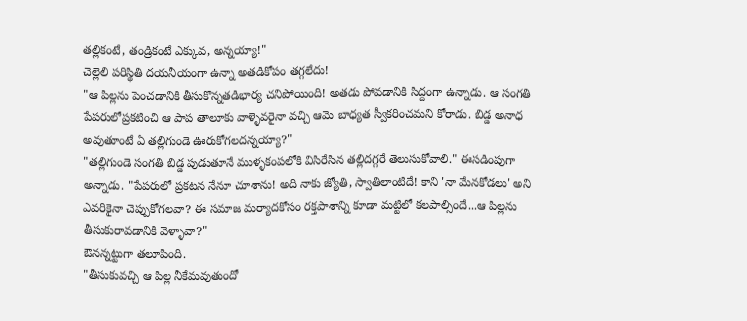తల్లికంటే, తండ్రికంటే ఎక్కువ, అన్నయ్యా!"
చెల్లెలి పరిస్థితి దయనీయంగా ఉన్నా అతడికోపం తగ్గలేదు!
"ఆ పిల్లను పెంచడానికి తీసుకొన్నతడిభార్య చనిపోయింది! అతడు పోవడానికి సిద్దంగా ఉన్నాడు. ఆ సంగతి పేపరులోప్రకటించి ఆ పాప తాలూకు వాళ్ళెవరైనా వచ్చి ఆమె బాధ్యత స్వీకరించమని కోరాడు. బిడ్డ అనాధ అవుతూంటే ఏ తల్లిగుండె ఊరుకోగలదన్నయ్యా?"
"తల్లిగుండె సంగతి బిడ్డ పుడుతూనే ముళ్ళకంపలోకి విసిరేసిన తల్లిదగ్గరే తెలుసుకోవాలి." ఈసడింపుగా అన్నాడు. "పేపరులో ప్రకటన నేనూ చూశాను! అది నాకు జ్యోతి, స్వాతిలాంటిదే! కాని 'నా మేనకోడలు' అని ఎవరికైనా చెప్పుకోగలవా? ఈ సమాజ మర్యాదకోసం రక్తపాశాన్ని కూడా మట్టిలో కలపాల్సిందే...ఆ పిల్లను తీసుకురావడానికి వెళ్ళావా?"
ఔనన్నట్టుగా తలూపింది.
"తీసుకువచ్చి ఆ పిల్ల నీకేమవుతుందో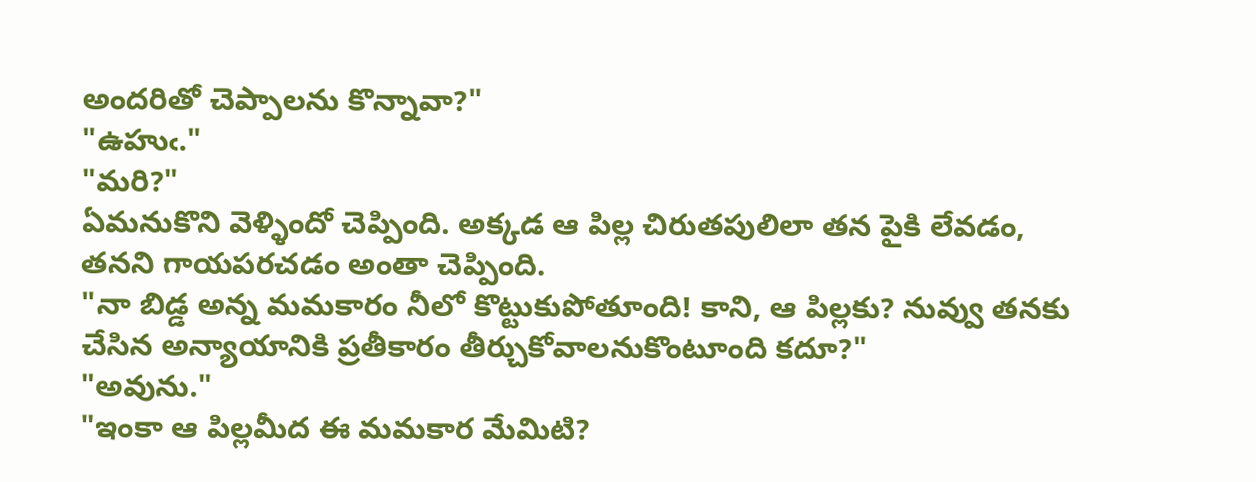అందరితో చెప్పాలను కొన్నావా?"
"ఉహుఁ."
"మరి?"
ఏమనుకొని వెళ్ళిందో చెప్పింది. అక్కడ ఆ పిల్ల చిరుతపులిలా తన పైకి లేవడం, తనని గాయపరచడం అంతా చెప్పింది.
"నా బిడ్డ అన్న మమకారం నీలో కొట్టుకుపోతూంది! కాని, ఆ పిల్లకు? నువ్వు తనకు చేసిన అన్యాయానికి ప్రతీకారం తీర్చుకోవాలనుకొంటూంది కదూ?"
"అవును."
"ఇంకా ఆ పిల్లమీద ఈ మమకార మేమిటి?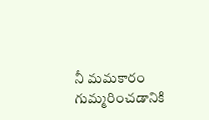నీ మమకారం గుమ్మరించడానికి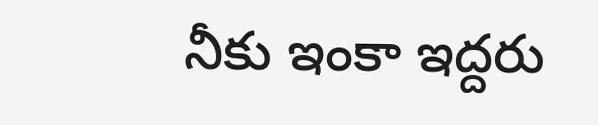నీకు ఇంకా ఇద్దరు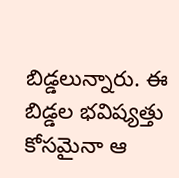బిడ్డలున్నారు. ఈ బిడ్డల భవిష్యత్తు కోసమైనా ఆ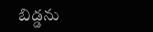బిడ్డను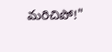మరిచిపో!"